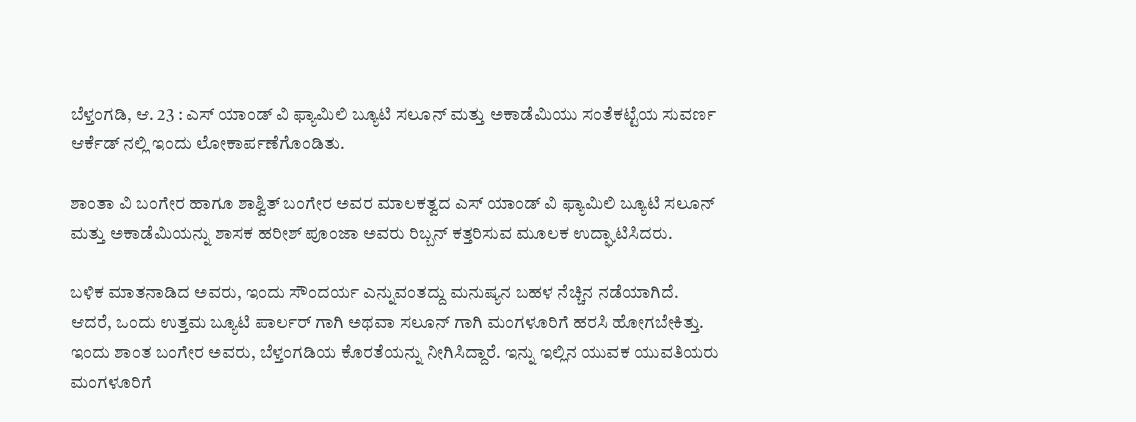ಬೆಳ್ತಂಗಡಿ, ಆ. 23 : ಎಸ್ ಯಾಂಡ್ ವಿ ಫ್ಯಾಮಿಲಿ ಬ್ಯೂಟಿ ಸಲೂನ್ ಮತ್ತು ಅಕಾಡೆಮಿಯು ಸಂತೆಕಟ್ಟೆಯ ಸುವರ್ಣ ಆರ್ಕೆಡ್ ನಲ್ಲಿ ಇಂದು ಲೋಕಾರ್ಪಣೆಗೊಂಡಿತು.

ಶಾಂತಾ ವಿ ಬಂಗೇರ ಹಾಗೂ ಶಾಶ್ವಿತ್ ಬಂಗೇರ ಅವರ ಮಾಲಕತ್ವದ ಎಸ್ ಯಾಂಡ್ ವಿ ಫ್ಯಾಮಿಲಿ ಬ್ಯೂಟಿ ಸಲೂನ್ ಮತ್ತು ಅಕಾಡೆಮಿಯನ್ನು ಶಾಸಕ ಹರೀಶ್ ಪೂಂಜಾ ಅವರು ರಿಬ್ಬನ್ ಕತ್ತರಿಸುವ ಮೂಲಕ ಉದ್ಘಾಟಿಸಿದರು.

ಬಳಿಕ ಮಾತನಾಡಿದ ಅವರು, ಇಂದು ಸೌಂದರ್ಯ ಎನ್ನುವಂತದ್ದು ಮನುಷ್ಯನ ಬಹಳ ನೆಚ್ಚಿನ ನಡೆಯಾಗಿದೆ. ಆದರೆ, ಒಂದು ಉತ್ತಮ ಬ್ಯೂಟಿ ಪಾರ್ಲರ್ ಗಾಗಿ ಅಥವಾ ಸಲೂನ್ ಗಾಗಿ ಮಂಗಳೂರಿಗೆ ಹರಸಿ ಹೋಗಬೇಕಿತ್ತು. ಇಂದು ಶಾಂತ ಬಂಗೇರ ಅವರು, ಬೆಳ್ತಂಗಡಿಯ ಕೊರತೆಯನ್ನು ನೀಗಿಸಿದ್ದಾರೆ. ಇನ್ನು ಇಲ್ಲಿನ ಯುವಕ ಯುವತಿಯರು ಮಂಗಳೂರಿಗೆ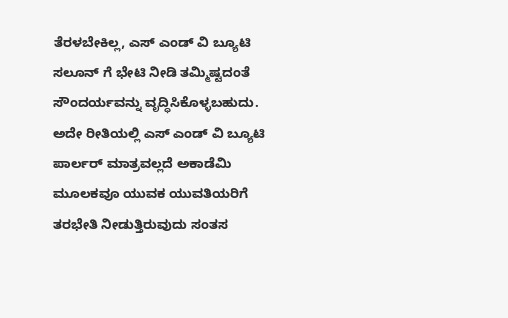ತೆರಳಬೇಕಿಲ್ಲ, ಎಸ್ ಎಂಡ್ ವಿ ಬ್ಯೂಟಿ ಸಲೂನ್ ಗೆ ಭೇಟಿ ನೀಡಿ ತಮ್ಮಿಷ್ಟದಂತೆ ಸೌಂದರ್ಯವನ್ನು ವೃದ್ಧಿಸಿಕೊಳ್ಳಬಹುದು. ಅದೇ ರೀತಿಯಲ್ಲಿ ಎಸ್ ಎಂಡ್ ವಿ ಬ್ಯೂಟಿ ಪಾರ್ಲರ್ ಮಾತ್ರವಲ್ಲದೆ ಅಕಾಡೆಮಿ ಮೂಲಕವೂ ಯುವಕ ಯುವತಿಯರಿಗೆ ತರಭೇತಿ ನೀಡುತ್ತಿರುವುದು ಸಂತಸ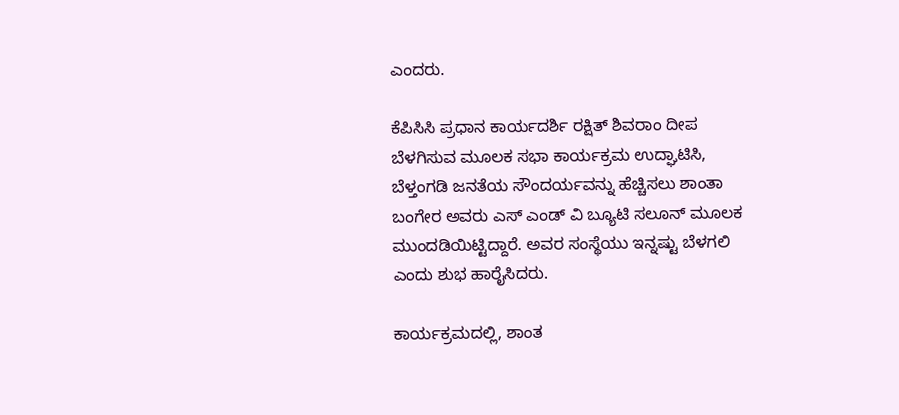ಎಂದರು.

ಕೆಪಿಸಿಸಿ ಪ್ರಧಾನ ಕಾರ್ಯದರ್ಶಿ ರಕ್ಷಿತ್ ಶಿವರಾಂ ದೀಪ ಬೆಳಗಿಸುವ ಮೂಲಕ ಸಭಾ ಕಾರ್ಯಕ್ರಮ ಉದ್ಘಾಟಿಸಿ, ಬೆಳ್ತಂಗಡಿ ಜನತೆಯ ಸೌಂದರ್ಯವನ್ನು ಹೆಚ್ಚಿಸಲು ಶಾಂತಾ ಬಂಗೇರ ಅವರು ಎಸ್ ಎಂಡ್ ವಿ ಬ್ಯೂಟಿ ಸಲೂನ್ ಮೂಲಕ ಮುಂದಡಿಯಿಟ್ಟಿದ್ದಾರೆ. ಅವರ ಸಂಸ್ಥೆಯು ಇನ್ನಷ್ಟು ಬೆಳಗಲಿ ಎಂದು ಶುಭ ಹಾರೈಸಿದರು.

ಕಾರ್ಯಕ್ರಮದಲ್ಲಿ, ಶಾಂತ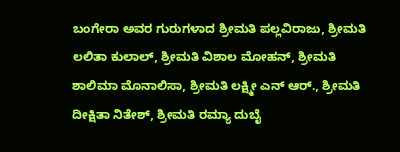ಬಂಗೇರಾ ಅವರ ಗುರುಗಳಾದ ಶ್ರೀಮತಿ ಪಲ್ಲವಿರಾಜು, ಶ್ರೀಮತಿ ಲಲಿತಾ ಕುಲಾಲ್, ಶ್ರೀಮತಿ ವಿಶಾಲ ಮೋಹನ್, ಶ್ರೀಮತಿ ಶಾಲಿಮಾ ಮೊನಾಲಿಸಾ, ಶ್ರೀಮತಿ ಲಕ್ಷ್ಮೀ ಎನ್ ಆರ್., ಶ್ರೀಮತಿ ದೀಕ್ಷಿತಾ ನಿತೇಶ್, ಶ್ರೀಮತಿ ರಮ್ಯಾ ದುಬೈ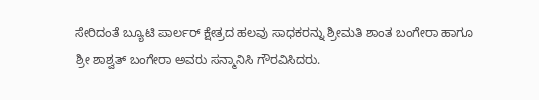ಸೇರಿದಂತೆ ಬ್ಯೂಟಿ ಪಾರ್ಲರ್ ಕ್ಷೇತ್ರದ ಹಲವು ಸಾಧಕರನ್ನು ಶ್ರೀಮತಿ ಶಾಂತ ಬಂಗೇರಾ ಹಾಗೂ ಶ್ರೀ ಶಾಶ್ವತ್ ಬಂಗೇರಾ ಅವರು ಸನ್ಮಾನಿಸಿ ಗೌರವಿಸಿದರು.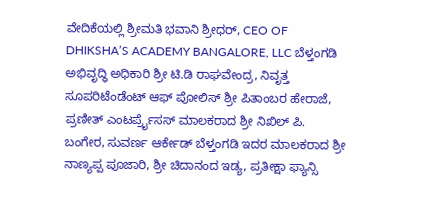ವೇದಿಕೆಯಲ್ಲಿ ಶ್ರೀಮತಿ ಭವಾನಿ ಶ್ರೀಧರ್, CEO OF DHIKSHA’S ACADEMY BANGALORE, LLC ಬೆಳ್ತಂಗಡಿ ಅಭಿವೃದ್ಧಿ ಅಧಿಕಾರಿ ಶ್ರೀ ಟಿ.ಡಿ ರಾಘವೇಂದ್ರ, ನಿವೃತ್ತ ಸೂಪರಿಟೆಂಡೆಂಟ್ ಆಫ್ ಪೋಲಿಸ್ ಶ್ರೀ ಪಿತಾಂಬರ ಹೇರಾಜೆ, ಪ್ರಣೀತ್ ಎಂಟರ್ಪ್ರೈಸಸ್ ಮಾಲಕರಾದ ಶ್ರೀ ನಿಖಿಲ್ ಪಿ. ಬಂಗೇರ, ಸುವರ್ಣ ಆರ್ಕೇಡ್ ಬೆಳ್ತಂಗಡಿ ಇದರ ಮಾಲಕರಾದ ಶ್ರೀ ನಾಣ್ಯಪ್ಪ ಪೂಜಾರಿ, ಶ್ರೀ ಚಿದಾನಂದ ಇಡ್ಯ, ಪ್ರತೀಕ್ಷಾ ಫ್ಯಾನ್ಸಿ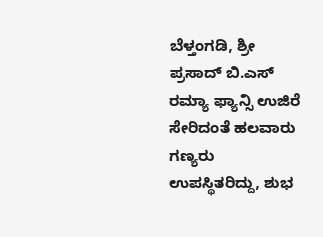ಬೆಳ್ತಂಗಡಿ, ಶ್ರೀ ಪ್ರಸಾದ್ ಬಿ.ಎಸ್ ರಮ್ಯಾ ಫ್ಯಾನ್ಸಿ ಉಜಿರೆ ಸೇರಿದಂತೆ ಹಲವಾರು ಗಣ್ಯರು ಉಪಸ್ಥಿತರಿದ್ದು, ಶುಭ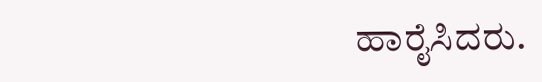ಹಾರೈಸಿದರು.